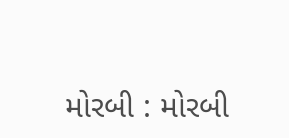મોરબી : મોરબી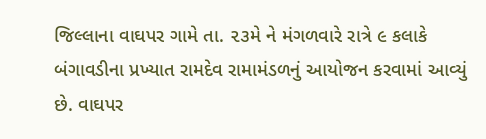જિલ્લાના વાઘપર ગામે તા. ૨૩મે ને મંગળવારે રાત્રે ૯ કલાકે બંગાવડીના પ્રખ્યાત રામદેવ રામામંડળનું આયોજન કરવામાં આવ્યું છે. વાઘપર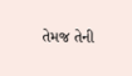તેમજ તેની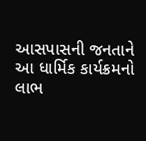આસપાસની જનતાને આ ધાર્મિક કાર્યક્રમનો લાભ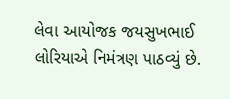લેવા આયોજક જયસુખભાઈ લોરિયાએ નિમંત્રણ પાઠવ્યું છે.